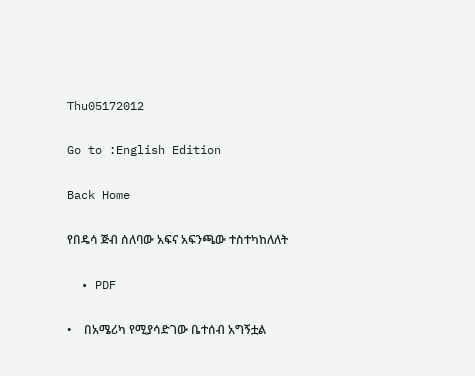Thu05172012

Go to :English Edition

Back Home

የበዴሳ ጅብ ሰለባው አፍና አፍንጫው ተስተካከለለት

  • PDF

•    በአሜሪካ የሚያሳድገው ቤተሰብ አግኝቷል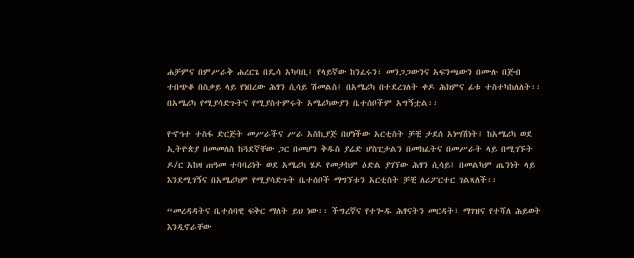ሐቻምና በምሥራቅ ሐረርጌ በዴሳ አካባቢ፤ የላይኛው ከንፈሩን፣ መንጋጋውንና አፍንጫውን በሙሉ በጅብ ተበጭቆ በስቃይ ላይ የነበረው ሕፃን ሲሳይ ሽመልስ፤ በአሜሪካ በተደረገለት ቀዶ ሕክምና ፊቱ ተስተካከለለት፡፡ በአሜሪካ የሚያሳድጉትና የሚያስተምሩት አሜሪካውያን ቤተሰቦችም አግኝቷል፡፡

የኆኅተ ተስፋ ድርጅት መሥራችና ሥራ አስኪያጅ በሆነችው አርቲስት ቻቺ ታደሰ አነሣሽነት፤ ከአሜሪካ ወደ ኢትዮጵያ በመመለስ ከጓደኛቸው ጋር በመሆን ቅዱስ ያሬድ ሆስፒታልን በመክፈትና በመሥራት ላይ በሚገኙት ዶ/ር አከዛ ጠዓመ ተባባሪነት ወደ አሜሪካ ሄዶ የመታከም ዕድል ያገኘው ሕፃን ሲሳይ፤ በመልካም ጤንነት ላይ እንደሚገኝና በአሜሪካም የሚያሳድጉት ቤተሰቦች ማግኘቱን አርቲስት ቻቺ ለሪፖርተር ገልጻለች፡፡

“መረዳዳትና ቤተሰባዊ ፍቅር ማለት ይህ ነው፡፡ ችግረኛና የተጐዱ ሕፃናትን መርዳት፣ ማገዝና የተሻለ ሕይወት እንዲኖራቸው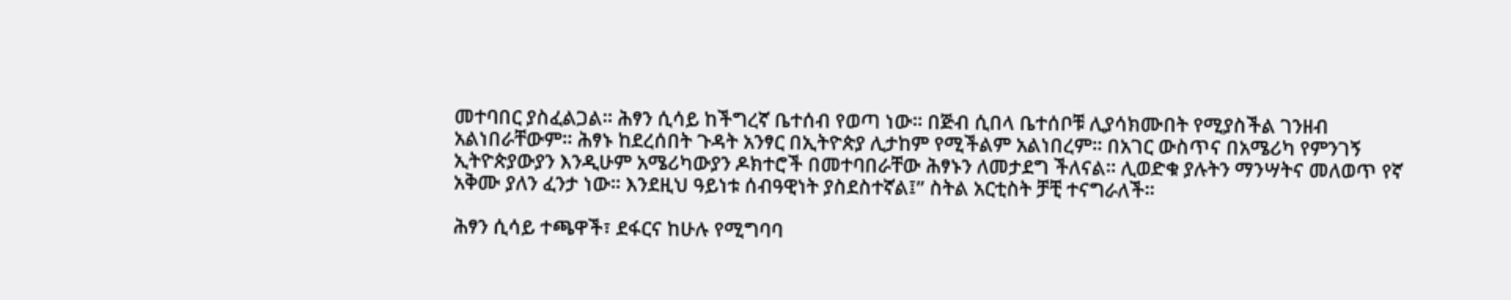መተባበር ያስፈልጋል፡፡ ሕፃን ሲሳይ ከችግረኛ ቤተሰብ የወጣ ነው፡፡ በጅብ ሲበላ ቤተሰቦቹ ሊያሳክሙበት የሚያስችል ገንዘብ አልነበራቸውም፡፡ ሕፃኑ ከደረሰበት ጉዳት አንፃር በኢትዮጵያ ሊታከም የሚችልም አልነበረም፡፡ በአገር ውስጥና በአሜሪካ የምንገኝ ኢትዮጵያውያን እንዲሁም አሜሪካውያን ዶክተሮች በመተባበራቸው ሕፃኑን ለመታደግ ችለናል፡፡ ሊወድቁ ያሉትን ማንሣትና መለወጥ የኛ አቅሙ ያለን ፈንታ ነው፡፡ እንደዚህ ዓይነቱ ሰብዓዊነት ያስደስተኛል፤” ስትል አርቲስት ቻቺ ተናግራለች፡፡

ሕፃን ሲሳይ ተጫዋች፣ ደፋርና ከሁሉ የሚግባባ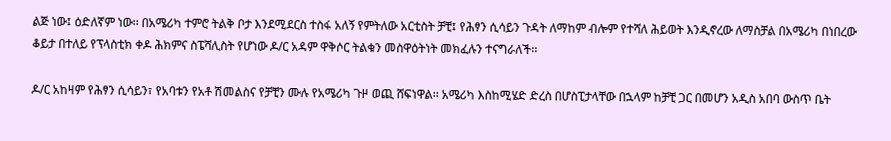ልጅ ነው፤ ዕድለኛም ነው፡፡ በአሜሪካ ተምሮ ትልቅ ቦታ እንደሚደርስ ተስፋ አለኝ የምትለው አርቲስት ቻቺ፤ የሕፃን ሲሳይን ጉዳት ለማከም ብሎም የተሻለ ሕይወት እንዲኖረው ለማስቻል በአሜሪካ በነበረው ቆይታ በተለይ የፕላስቲክ ቀዶ ሕክምና ስፔሻሊስት የሆነው ዶ/ር አዳም ዋቅሶር ትልቁን መስዋዕትነት መክፈሉን ተናግራለች፡፡

ዶ/ር አከዛም የሕፃን ሲሳይን፣ የአባቱን የአቶ ሽመልስና የቻቺን ሙሉ የአሜሪካ ጉዞ ወጪ ሸፍነዋል፡፡ አሜሪካ እስከሚሄድ ድረስ በሆስፒታላቸው በኋላም ከቻቺ ጋር በመሆን አዲስ አበባ ውስጥ ቤት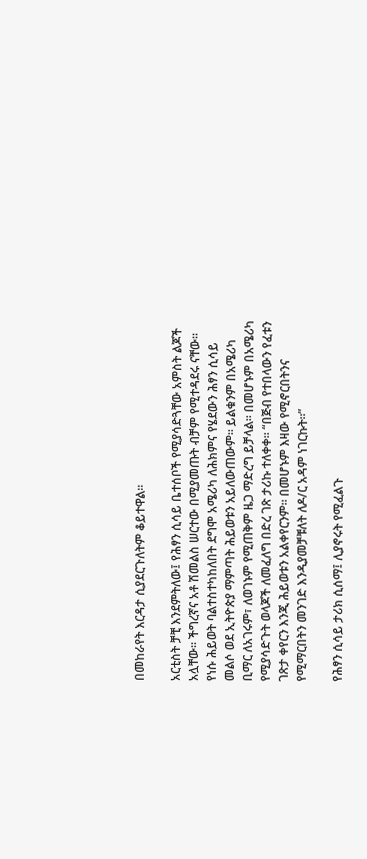በመከራየት እርዳታ ሲያደርጉለትም ቆይተዋል፡፡

አርቲስት ቻቺ እንደምትለው፤ የሕፃን ሲሳይ ቤተሰቦች የሚያሳድጓቸው አምስት ልጆች አሏቸው፡፡ ችግረኛና አቶ ሽመልስ ሠርተው በሚያመጡት ብቻም የሚተዳደሩ ናቸው፡፡ የነሱ ሕይወት ባልተስተካከለበት ደግሞ አሜሪካ ለሕክምና የሄደውን ሕፃን ሲሳይ መልሶ ወደ ኢትዮጵያ ማምጣት ሕይወቱን አይለውጠውም፡፡ ይልቁንም በአሜሪካ ቢማር ለአገሩም፣ ለወገኑም የሚጠቅም ዜጋ ማድረግ ይቻላል፡፡ በመሆኑም በአሜሪካ የሚያሳድጉት ወላጆች ለመፈለግ በድረ ገጽ ታሪኩ ተለቀቀ፡፡ “በጅብ የተበላውን የፈቱን ገጽታ ቀየርን እንጂ ሕይወቱን አልቀየርንም፡፡ በመሆኑም እዛው የሚኖርበትንና የሚማርበትን መንገድ እንዲያመቻቹለት ለዶ/ር አዳም ነገርኩት፡፡”

የሕፃን ሲሳይ ታሪክ ሲሰማ፤ ሊያኖሩት የሚፈልጉ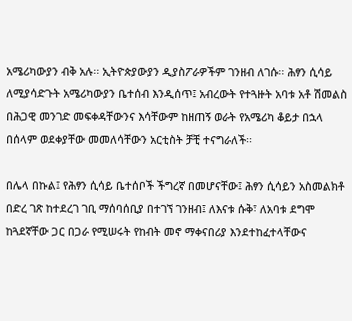አሜሪካውያን ብቅ አሉ፡፡ ኢትዮጵያውያን ዲያስፖራዎችም ገንዘብ ለገሱ፡፡ ሕፃን ሲሳይ ለሚያሳድጉት አሜሪካውያን ቤተሰብ እንዲሰጥ፤ አብረውት የተጓዙት አባቱ አቶ ሽመልስ በሕጋዊ መንገድ መፍቀዳቸውንና እሳቸውም ከዘጠኝ ወራት የአሜሪካ ቆይታ በኋላ በሰላም ወደቀያቸው መመለሳቸውን አርቲስት ቻቺ ተናግራለች፡፡

በሌላ በኩል፤ የሕፃን ሲሳይ ቤተሰቦች ችግረኛ በመሆናቸው፤ ሕፃን ሲሳይን አስመልክቶ በድረ ገጽ ከተደረገ ገቢ ማሰባሰቢያ በተገኘ ገንዘብ፤ ለእናቱ ሱቅ፣ ለአባቱ ደግሞ ከጓደኛቸው ጋር በጋራ የሚሠሩት የከብት መኖ ማቀናበሪያ እንደተከፈተላቸውና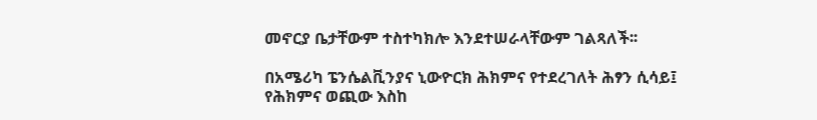መኖርያ ቤታቸውም ተስተካክሎ እንደተሠራላቸውም ገልጻለች፡፡

በአሜሪካ ፔንሴልቪንያና ኒውዮርክ ሕክምና የተደረገለት ሕፃን ሲሳይ፤ የሕክምና ወጪው እስከ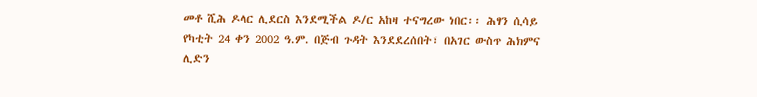መቶ ሺሕ ዶላር ሊደርስ እንደሚችል ዶ/ር አከዛ ተናግረው ነበር፡፡ ሕፃን ሲሳይ የካቲት 24 ቀን 2002 ዓ.ም. በጅብ ጉዳት እንደደረሰበት፣ በአገር ውስጥ ሕክምና ሊድን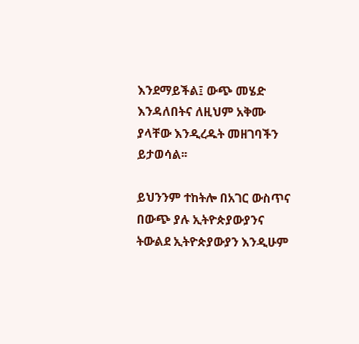እንደማይችል፤ ውጭ መሄድ እንዳለበትና ለዚህም አቅሙ ያላቸው እንዲረዱት መዘገባችን ይታወሳል፡፡

ይህንንም ተከትሎ በአገር ውስጥና በውጭ ያሉ ኢትዮጵያውያንና ትውልደ ኢትዮጵያውያን እንዲሁም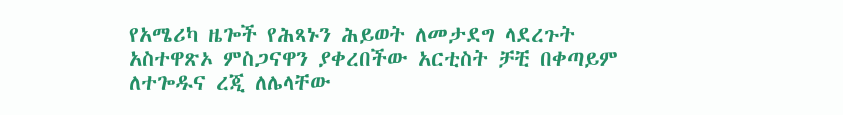የአሜሪካ ዜጐች የሕጻኑን ሕይወት ለመታደግ ላደረጉት አስተዋጽኦ ምስጋናዋን ያቀረበችው አርቲስት ቻቺ በቀጣይም ለተጐዱና ረጂ ለሌላቸው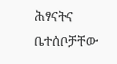ሕፃናትና ቤተሰቦቻቸው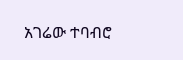አገሬው ተባብሮ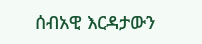ሰብአዊ እርዳታውን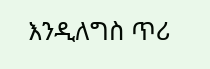እንዲለግስ ጥሪ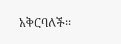አቅርባለች፡፡